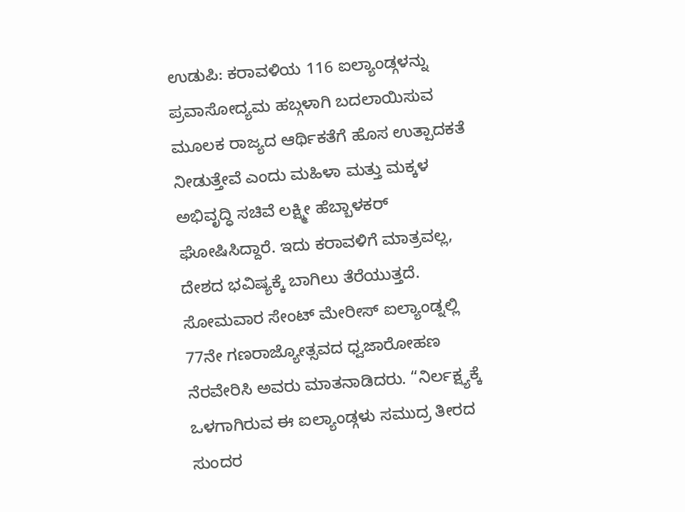ಉಡುಪಿ: ಕರಾವಳಿಯ 116 ಐಲ್ಯಾಂಡ್ಗಳನ್ನು ಪ್ರವಾಸೋದ್ಯಮ ಹಬ್ಗಳಾಗಿ ಬದಲಾಯಿಸುವ ಮೂಲಕ ರಾಜ್ಯದ ಆರ್ಥಿಕತೆಗೆ ಹೊಸ ಉತ್ಪಾದಕತೆ ನೀಡುತ್ತೇವೆ ಎಂದು ಮಹಿಳಾ ಮತ್ತು ಮಕ್ಕಳ ಅಭಿವೃದ್ಧಿ ಸಚಿವೆ ಲಕ್ಷ್ಮೀ ಹೆಬ್ಬಾಳಕರ್ ಘೋಷಿಸಿದ್ದಾರೆ. ಇದು ಕರಾವಳಿಗೆ ಮಾತ್ರವಲ್ಲ, ದೇಶದ ಭವಿಷ್ಯಕ್ಕೆ ಬಾಗಿಲು ತೆರೆಯುತ್ತದೆ.
ಸೋಮವಾರ ಸೇಂಟ್ ಮೇರೀಸ್ ಐಲ್ಯಾಂಡ್ನಲ್ಲಿ 77ನೇ ಗಣರಾಜ್ಯೋತ್ಸವದ ಧ್ವಜಾರೋಹಣ ನೆರವೇರಿಸಿ ಅವರು ಮಾತನಾಡಿದರು. “ನಿರ್ಲಕ್ಷ್ಯಕ್ಕೆ ಒಳಗಾಗಿರುವ ಈ ಐಲ್ಯಾಂಡ್ಗಳು ಸಮುದ್ರ ತೀರದ ಸುಂದರ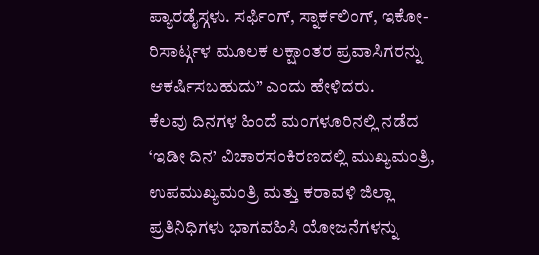ಪ್ಯಾರಡೈಸ್ಗಳು. ಸರ್ಫಿಂಗ್, ಸ್ನಾರ್ಕಲಿಂಗ್, ಇಕೋ-ರಿಸಾರ್ಟ್ಗಳ ಮೂಲಕ ಲಕ್ಷಾಂತರ ಪ್ರವಾಸಿಗರನ್ನು ಆಕರ್ಷಿಸಬಹುದು” ಎಂದು ಹೇಳಿದರು.
ಕೆಲವು ದಿನಗಳ ಹಿಂದೆ ಮಂಗಳೂರಿನಲ್ಲಿ ನಡೆದ ‘ಇಡೀ ದಿನ’ ವಿಚಾರಸಂಕಿರಣದಲ್ಲಿ ಮುಖ್ಯಮಂತ್ರಿ, ಉಪಮುಖ್ಯಮಂತ್ರಿ ಮತ್ತು ಕರಾವಳಿ ಜಿಲ್ಲಾ ಪ್ರತಿನಿಧಿಗಳು ಭಾಗವಹಿಸಿ ಯೋಜನೆಗಳನ್ನು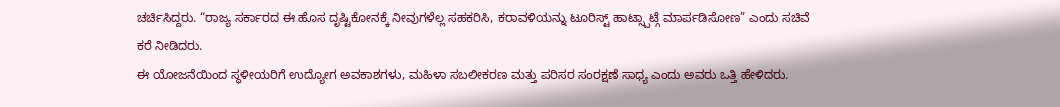ಚರ್ಚಿಸಿದ್ದರು. “ರಾಜ್ಯ ಸರ್ಕಾರದ ಈ ಹೊಸ ದೃಷ್ಟಿಕೋನಕ್ಕೆ ನೀವುಗಳೆಲ್ಲ ಸಹಕರಿಸಿ, ಕರಾವಳಿಯನ್ನು ಟೂರಿಸ್ಟ್ ಹಾಟ್ಸ್ಪಾಟ್ಗೆ ಮಾರ್ಪಡಿಸೋಣ” ಎಂದು ಸಚಿವೆ ಕರೆ ನೀಡಿದರು.
ಈ ಯೋಜನೆಯಿಂದ ಸ್ಥಳೀಯರಿಗೆ ಉದ್ಯೋಗ ಅವಕಾಶಗಳು, ಮಹಿಳಾ ಸಬಲೀಕರಣ ಮತ್ತು ಪರಿಸರ ಸಂರಕ್ಷಣೆ ಸಾಧ್ಯ ಎಂದು ಅವರು ಒತ್ತಿ ಹೇಳಿದರು.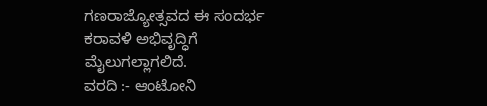ಗಣರಾಜ್ಯೋತ್ಸವದ ಈ ಸಂದರ್ಭ ಕರಾವಳಿ ಅಭಿವೃದ್ಧಿಗೆ ಮೈಲುಗಲ್ಲಾಗಲಿದೆ.
ವರದಿ :- ಆಂಟೋನಿ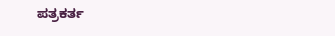ಪತ್ರಕರ್ತ